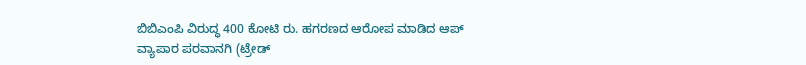ಬಿಬಿಎಂಪಿ ವಿರುದ್ಧ 400 ಕೋಟಿ ರು. ಹಗರಣದ ಆರೋಪ ಮಾಡಿದ ಆಪ್
ವ್ಯಾಪಾರ ಪರವಾನಗಿ (ಟ್ರೇಡ್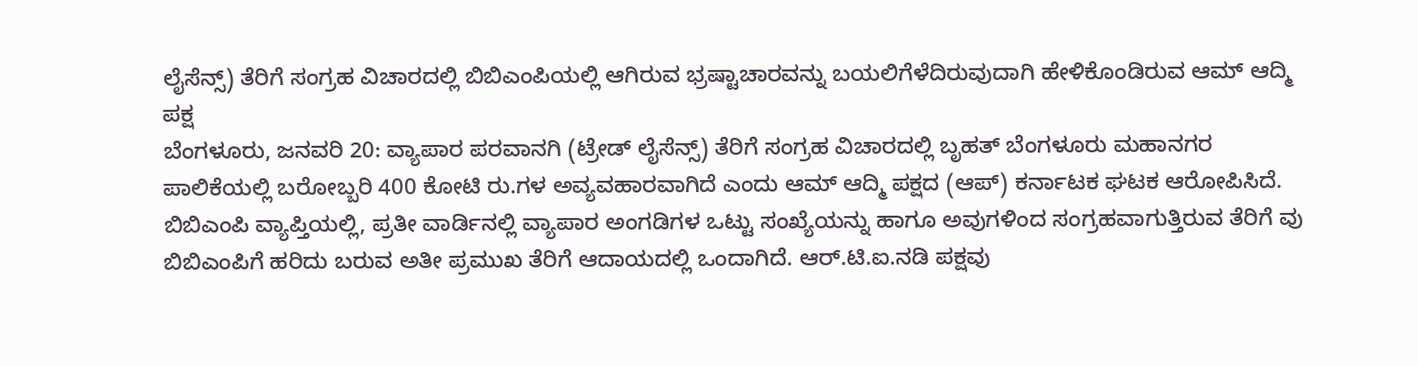ಲೈಸೆನ್ಸ್) ತೆರಿಗೆ ಸಂಗ್ರಹ ವಿಚಾರದಲ್ಲಿ ಬಿಬಿಎಂಪಿಯಲ್ಲಿ ಆಗಿರುವ ಭ್ರಷ್ಟಾಚಾರವನ್ನು ಬಯಲಿಗೆಳೆದಿರುವುದಾಗಿ ಹೇಳಿಕೊಂಡಿರುವ ಆಮ್ ಆದ್ಮಿ ಪಕ್ಷ
ಬೆಂಗಳೂರು, ಜನವರಿ 20: ವ್ಯಾಪಾರ ಪರವಾನಗಿ (ಟ್ರೇಡ್ ಲೈಸೆನ್ಸ್) ತೆರಿಗೆ ಸಂಗ್ರಹ ವಿಚಾರದಲ್ಲಿ ಬೃಹತ್ ಬೆಂಗಳೂರು ಮಹಾನಗರ ಪಾಲಿಕೆಯಲ್ಲಿ ಬರೋಬ್ಬರಿ 400 ಕೋಟಿ ರು.ಗಳ ಅವ್ಯವಹಾರವಾಗಿದೆ ಎಂದು ಆಮ್ ಆದ್ಮಿ ಪಕ್ಷದ (ಆಪ್) ಕರ್ನಾಟಕ ಘಟಕ ಆರೋಪಿಸಿದೆ.
ಬಿಬಿಎಂಪಿ ವ್ಯಾಪ್ತಿಯಲ್ಲಿ, ಪ್ರತೀ ವಾರ್ಡಿನಲ್ಲಿ ವ್ಯಾಪಾರ ಅಂಗಡಿಗಳ ಒಟ್ಟು ಸಂಖ್ಯೆಯನ್ನು ಹಾಗೂ ಅವುಗಳಿಂದ ಸಂಗ್ರಹವಾಗುತ್ತಿರುವ ತೆರಿಗೆ ವು ಬಿಬಿಎಂಪಿಗೆ ಹರಿದು ಬರುವ ಅತೀ ಪ್ರಮುಖ ತೆರಿಗೆ ಆದಾಯದಲ್ಲಿ ಒಂದಾಗಿದೆ. ಆರ್.ಟಿ.ಐ.ನಡಿ ಪಕ್ಷವು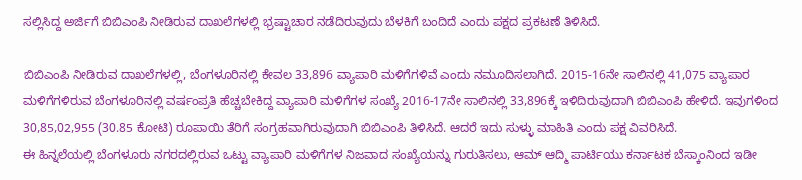ಸಲ್ಲಿಸಿದ್ದ ಅರ್ಜಿಗೆ ಬಿಬಿಎಂಪಿ ನೀಡಿರುವ ದಾಖಲೆಗಳಲ್ಲಿ ಭ್ರಷ್ಟಾಚಾರ ನಡೆದಿರುವುದು ಬೆಳಕಿಗೆ ಬಂದಿದೆ ಎಂದು ಪಕ್ಷದ ಪ್ರಕಟಣೆ ತಿಳಿಸಿದೆ.

ಬಿಬಿಎಂಪಿ ನೀಡಿರುವ ದಾಖಲೆಗಳಲ್ಲಿ, ಬೆಂಗಳೂರಿನಲ್ಲಿ ಕೇವಲ 33,896 ವ್ಯಾಪಾರಿ ಮಳಿಗೆಗಳಿವೆ ಎಂದು ನಮೂದಿಸಲಾಗಿದೆ. 2015-16ನೇ ಸಾಲಿನಲ್ಲಿ 41,075 ವ್ಯಾಪಾರ ಮಳಿಗೆಗಳಿರುವ ಬೆಂಗಳೂರಿನಲ್ಲಿ ವರ್ಷಂಪ್ರತಿ ಹೆಚ್ಚಬೇಕಿದ್ದ ವ್ಯಾಪಾರಿ ಮಳಿಗೆಗಳ ಸಂಖ್ಯೆ 2016-17ನೇ ಸಾಲಿನಲ್ಲಿ 33,896ಕ್ಕೆ ಇಳಿದಿರುವುದಾಗಿ ಬಿಬಿಎಂಪಿ ಹೇಳಿದೆ. ಇವುಗಳಿಂದ 30,85,02,955 (30.85 ಕೋಟಿ) ರೂಪಾಯಿ ತೆರಿಗೆ ಸಂಗ್ರಹವಾಗಿರುವುದಾಗಿ ಬಿಬಿಎಂಪಿ ತಿಳಿಸಿದೆ. ಆದರೆ ಇದು ಸುಳ್ಳು ಮಾಹಿತಿ ಎಂದು ಪಕ್ಷ ವಿವರಿಸಿದೆ.
ಈ ಹಿನ್ನಲೆಯಲ್ಲಿ ಬೆಂಗಳೂರು ನಗರದಲ್ಲಿರುವ ಒಟ್ಟು ವ್ಯಾಪಾರಿ ಮಳಿಗೆಗಳ ನಿಜವಾದ ಸಂಖ್ಯೆಯನ್ನು ಗುರುತಿಸಲು, ಆಮ್ ಆದ್ಮಿ ಪಾರ್ಟಿಯು ಕರ್ನಾಟಕ ಬೆಸ್ಕಾಂನಿಂದ ಇಡೀ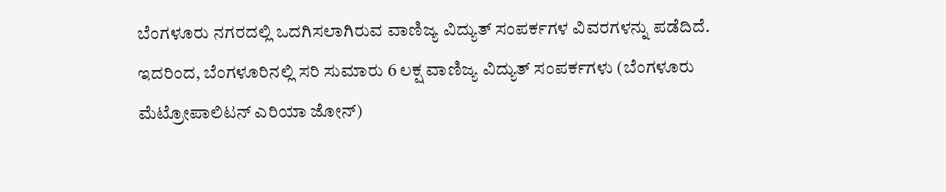ಬೆಂಗಳೂರು ನಗರದಲ್ಲಿ ಒದಗಿಸಲಾಗಿರುವ ವಾಣಿಜ್ಯ ವಿದ್ಯುತ್ ಸಂಪರ್ಕಗಳ ವಿವರಗಳನ್ನು ಪಡೆದಿದೆ. ಇದರಿಂದ, ಬೆಂಗಳೂರಿನಲ್ಲಿ ಸರಿ ಸುಮಾರು 6 ಲಕ್ಷ ವಾಣಿಜ್ಯ ವಿದ್ಯುತ್ ಸಂಪರ್ಕಗಳು (ಬೆಂಗಳೂರು ಮೆಟ್ರೋಪಾಲಿಟನ್ ಎರಿಯಾ ಜೋನ್)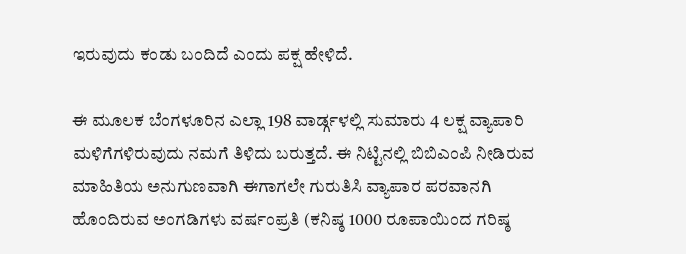ಇರುವುದು ಕಂಡು ಬಂದಿದೆ ಎಂದು ಪಕ್ಷ ಹೇಳಿದೆ.

ಈ ಮೂಲಕ ಬೆಂಗಳೂರಿನ ಎಲ್ಲಾ 198 ವಾರ್ಡ್ಗಳಲ್ಲಿ ಸುಮಾರು 4 ಲಕ್ಷ ವ್ಯಾಪಾರಿ ಮಳಿಗೆಗಳಿರುವುದು ನಮಗೆ ತಿಳಿದು ಬರುತ್ತದೆ. ಈ ನಿಟ್ಟಿನಲ್ಲಿ ಬಿಬಿಎಂಪಿ ನೀಡಿರುವ ಮಾಹಿತಿಯ ಅನುಗುಣವಾಗಿ ಈಗಾಗಲೇ ಗುರುತಿಸಿ ವ್ಯಾಪಾರ ಪರವಾನಗಿ ಹೊಂದಿರುವ ಅಂಗಡಿಗಳು ವರ್ಷಂಪ್ರತಿ (ಕನಿಷ್ಠ 1000 ರೂಪಾಯಿಂದ ಗರಿಷ್ಠ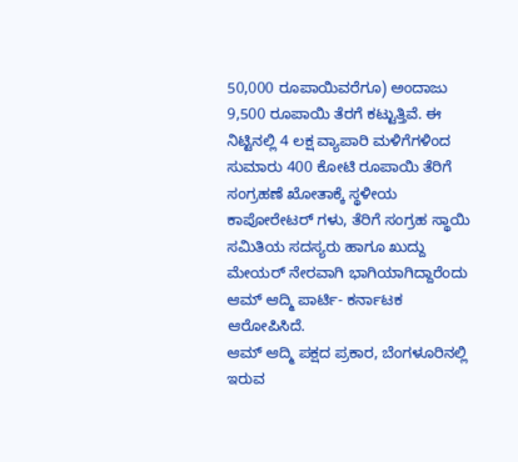50,000 ರೂಪಾಯಿವರೆಗೂ) ಅಂದಾಜು 9,500 ರೂಪಾಯಿ ತೆರಗೆ ಕಟ್ಟುತ್ತಿವೆ. ಈ ನಿಟ್ಟಿನಲ್ಲಿ 4 ಲಕ್ಷ ವ್ಯಾಪಾರಿ ಮಳಿಗೆಗಳಿಂದ ಸುಮಾರು 400 ಕೋಟಿ ರೂಪಾಯಿ ತೆರಿಗೆ ಸಂಗ್ರಹಣೆ ಖೋತಾಕ್ಕೆ ಸ್ಥಳೀಯ ಕಾಪೋರೇಟರ್ ಗಳು, ತೆರಿಗೆ ಸಂಗ್ರಹ ಸ್ಥಾಯಿ ಸಮಿತಿಯ ಸದಸ್ಯರು ಹಾಗೂ ಖುದ್ದು ಮೇಯರ್ ನೇರವಾಗಿ ಭಾಗಿಯಾಗಿದ್ದಾರೆಂದು ಆಮ್ ಆದ್ಮಿ ಪಾರ್ಟಿ- ಕರ್ನಾಟಕ ಆರೋಪಿಸಿದೆ.
ಆಮ್ ಆದ್ಮಿ ಪಕ್ಷದ ಪ್ರಕಾರ, ಬೆಂಗಳೂರಿನಲ್ಲಿ ಇರುವ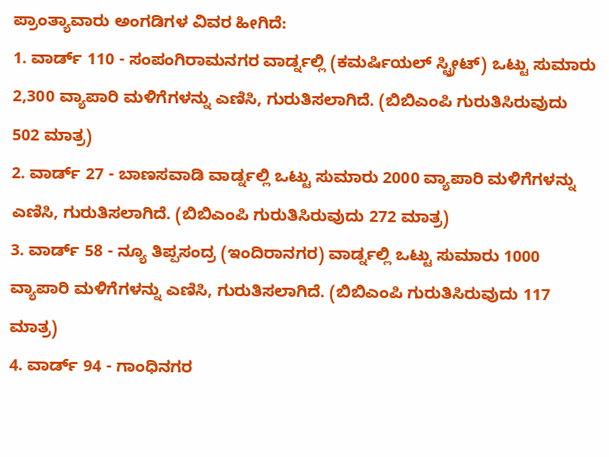ಪ್ರಾಂತ್ಯಾವಾರು ಅಂಗಡಿಗಳ ವಿವರ ಹೀಗಿದೆ:
1. ವಾರ್ಡ್ 110 - ಸಂಪಂಗಿರಾಮನಗರ ವಾರ್ಡ್ನಲ್ಲಿ (ಕಮರ್ಷಿಯಲ್ ಸ್ಟ್ರೀಟ್) ಒಟ್ಟು ಸುಮಾರು 2,300 ವ್ಯಾಪಾರಿ ಮಳಿಗೆಗಳನ್ನು ಎಣಿಸಿ, ಗುರುತಿಸಲಾಗಿದೆ. (ಬಿಬಿಎಂಪಿ ಗುರುತಿಸಿರುವುದು 502 ಮಾತ್ರ)
2. ವಾರ್ಡ್ 27 - ಬಾಣಸವಾಡಿ ವಾರ್ಡ್ನಲ್ಲಿ ಒಟ್ಟು ಸುಮಾರು 2000 ವ್ಯಾಪಾರಿ ಮಳಿಗೆಗಳನ್ನು ಎಣಿಸಿ, ಗುರುತಿಸಲಾಗಿದೆ. (ಬಿಬಿಎಂಪಿ ಗುರುತಿಸಿರುವುದು 272 ಮಾತ್ರ)
3. ವಾರ್ಡ್ 58 - ನ್ಯೂ ತಿಪ್ಪಸಂದ್ರ (ಇಂದಿರಾನಗರ) ವಾರ್ಡ್ನಲ್ಲಿ ಒಟ್ಟು ಸುಮಾರು 1000 ವ್ಯಾಪಾರಿ ಮಳಿಗೆಗಳನ್ನು ಎಣಿಸಿ, ಗುರುತಿಸಲಾಗಿದೆ. (ಬಿಬಿಎಂಪಿ ಗುರುತಿಸಿರುವುದು 117 ಮಾತ್ರ)
4. ವಾರ್ಡ್ 94 - ಗಾಂಧಿನಗರ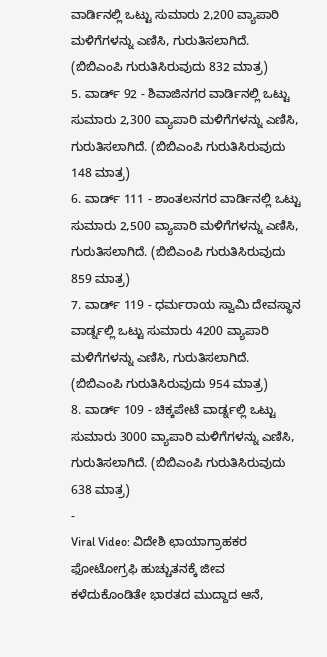ವಾರ್ಡಿನಲ್ಲಿ ಒಟ್ಟು ಸುಮಾರು 2,200 ವ್ಯಾಪಾರಿ ಮಳಿಗೆಗಳನ್ನು ಎಣಿಸಿ, ಗುರುತಿಸಲಾಗಿದೆ. (ಬಿಬಿಎಂಪಿ ಗುರುತಿಸಿರುವುದು 832 ಮಾತ್ರ)
5. ವಾರ್ಡ್ 92 - ಶಿವಾಜಿನಗರ ವಾರ್ಡಿನಲ್ಲಿ ಒಟ್ಟು ಸುಮಾರು 2,300 ವ್ಯಾಪಾರಿ ಮಳಿಗೆಗಳನ್ನು ಎಣಿಸಿ, ಗುರುತಿಸಲಾಗಿದೆ. (ಬಿಬಿಎಂಪಿ ಗುರುತಿಸಿರುವುದು 148 ಮಾತ್ರ)
6. ವಾರ್ಡ್ 111 - ಶಾಂತಲನಗರ ವಾರ್ಡಿನಲ್ಲಿ ಒಟ್ಟು ಸುಮಾರು 2,500 ವ್ಯಾಪಾರಿ ಮಳಿಗೆಗಳನ್ನು ಎಣಿಸಿ, ಗುರುತಿಸಲಾಗಿದೆ. (ಬಿಬಿಎಂಪಿ ಗುರುತಿಸಿರುವುದು 859 ಮಾತ್ರ)
7. ವಾರ್ಡ್ 119 - ಧರ್ಮರಾಯ ಸ್ವಾಮಿ ದೇವಸ್ಥಾನ ವಾರ್ಡ್ನಲ್ಲಿ ಒಟ್ಟು ಸುಮಾರು 4200 ವ್ಯಾಪಾರಿ ಮಳಿಗೆಗಳನ್ನು ಎಣಿಸಿ, ಗುರುತಿಸಲಾಗಿದೆ. (ಬಿಬಿಎಂಪಿ ಗುರುತಿಸಿರುವುದು 954 ಮಾತ್ರ)
8. ವಾರ್ಡ್ 109 - ಚಿಕ್ಕಪೇಟೆ ವಾರ್ಡ್ನಲ್ಲಿ ಒಟ್ಟು ಸುಮಾರು 3000 ವ್ಯಾಪಾರಿ ಮಳಿಗೆಗಳನ್ನು ಎಣಿಸಿ, ಗುರುತಿಸಲಾಗಿದೆ. (ಬಿಬಿಎಂಪಿ ಗುರುತಿಸಿರುವುದು 638 ಮಾತ್ರ)
-
Viral Video: ವಿದೇಶಿ ಛಾಯಾಗ್ರಾಹಕರ ಫೋಟೋಗ್ರಫಿ ಹುಚ್ಚುತನಕ್ಕೆ ಜೀವ ಕಳೆದುಕೊಂಡಿತೇ ಭಾರತದ ಮುದ್ದಾದ ಆನೆ,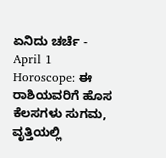ಏನಿದು ಚರ್ಚೆ -
April 1 Horoscope: ಈ ರಾಶಿಯವರಿಗೆ ಹೊಸ ಕೆಲಸಗಳು ಸುಗಮ, ವೃತ್ತಿಯಲ್ಲಿ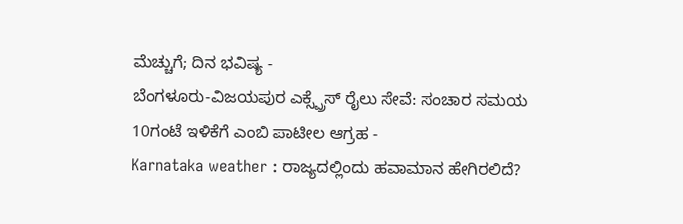ಮೆಚ್ಚುಗೆ; ದಿನ ಭವಿಷ್ಯ -
ಬೆಂಗಳೂರು-ವಿಜಯಪುರ ಎಕ್ಸ್ಪ್ರೆಸ್ ರೈಲು ಸೇವೆ: ಸಂಚಾರ ಸಮಯ 10ಗಂಟೆ ಇಳಿಕೆಗೆ ಎಂಬಿ ಪಾಟೀಲ ಆಗ್ರಹ -
Karnataka weather : ರಾಜ್ಯದಲ್ಲಿಂದು ಹವಾಮಾನ ಹೇಗಿರಲಿದೆ?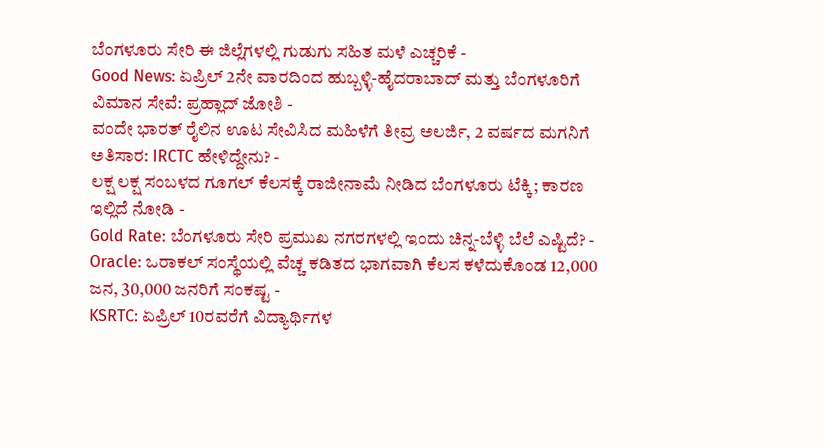ಬೆಂಗಳೂರು ಸೇರಿ ಈ ಜಿಲ್ಲೆಗಳಲ್ಲಿ ಗುಡುಗು ಸಹಿತ ಮಳೆ ಎಚ್ಚರಿಕೆ -
Good News: ಏಪ್ರಿಲ್ 2ನೇ ವಾರದಿಂದ ಹುಬ್ಬಳ್ಳಿ-ಹೈದರಾಬಾದ್ ಮತ್ತು ಬೆಂಗಳೂರಿಗೆ ವಿಮಾನ ಸೇವೆ: ಪ್ರಹ್ಲಾದ್ ಜೋಶಿ -
ವಂದೇ ಭಾರತ್ ರೈಲಿನ ಊಟ ಸೇವಿಸಿದ ಮಹಿಳೆಗೆ ತೀವ್ರ ಅಲರ್ಜಿ, 2 ವರ್ಷದ ಮಗನಿಗೆ ಅತಿಸಾರ: IRCTC ಹೇಳಿದ್ದೇನು? -
ಲಕ್ಷ ಲಕ್ಷ ಸಂಬಳದ ಗೂಗಲ್ ಕೆಲಸಕ್ಕೆ ರಾಜೀನಾಮೆ ನೀಡಿದ ಬೆಂಗಳೂರು ಟೆಕ್ಕಿ; ಕಾರಣ ಇಲ್ಲಿದೆ ನೋಡಿ -
Gold Rate: ಬೆಂಗಳೂರು ಸೇರಿ ಪ್ರಮುಖ ನಗರಗಳಲ್ಲಿ ಇಂದು ಚಿನ್ನ-ಬೆಳ್ಳಿ ಬೆಲೆ ಎಷ್ಟಿದೆ? -
Oracle: ಒರಾಕಲ್ ಸಂಸ್ಥೆಯಲ್ಲಿ ವೆಚ್ಚ ಕಡಿತದ ಭಾಗವಾಗಿ ಕೆಲಸ ಕಳೆದುಕೊಂಡ 12,000 ಜನ, 30,000 ಜನರಿಗೆ ಸಂಕಷ್ಟ -
KSRTC: ಏಪ್ರಿಲ್ 10ರವರೆಗೆ ವಿದ್ಯಾರ್ಥಿಗಳ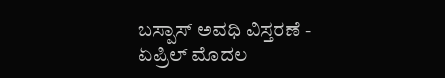ಬಸ್ಪಾಸ್ ಅವಧಿ ವಿಸ್ತರಣೆ -
ಏಪ್ರಿಲ್ ಮೊದಲ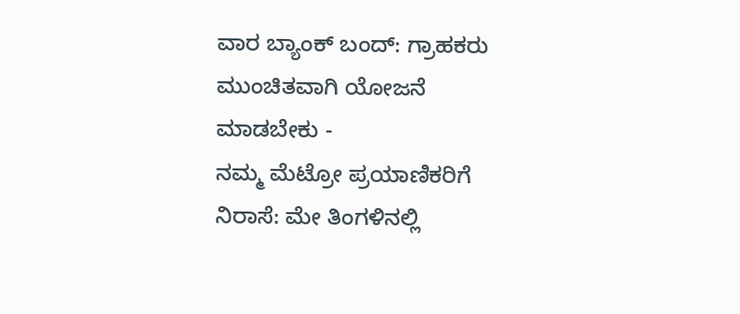ವಾರ ಬ್ಯಾಂಕ್ ಬಂದ್: ಗ್ರಾಹಕರು ಮುಂಚಿತವಾಗಿ ಯೋಜನೆ ಮಾಡಬೇಕು -
ನಮ್ಮ ಮೆಟ್ರೋ ಪ್ರಯಾಣಿಕರಿಗೆ ನಿರಾಸೆ: ಮೇ ತಿಂಗಳಿನಲ್ಲಿ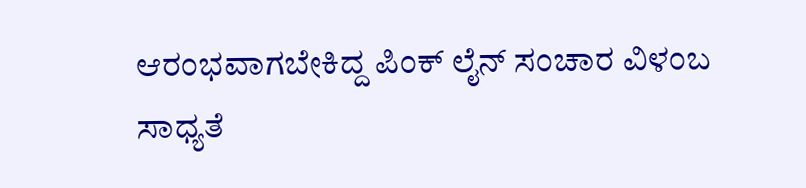ಆರಂಭವಾಗಬೇಕಿದ್ದ ಪಿಂಕ್ ಲೈನ್ ಸಂಚಾರ ವಿಳಂಬ ಸಾಧ್ಯತೆ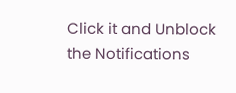Click it and Unblock the Notifications